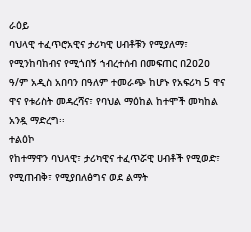ራዕይ
ባህላዊ ተፈጥሮአዊና ታሪካዊ ሀብቶቹን የሚያለማ፣ የሚንከባከብና የሚጎበኝ ኀብረተሰብ በመፍጠር በ2ዐ2ዐ ዓ/ም አዲስ አበባን በዓለም ተመራጭ ከሆኑ የአፍሪካ 5 ዋና ዋና የቱሪስት መዳረሻና፣ የባህል ማዕከል ከተሞች መካከል አንዷ ማድረግ፡፡
ተልዕኮ
የከተማዋን ባህላዊ፣ ታሪካዊና ተፈጥሯዊ ሀብቶች የሚወድ፣ የሚጠብቅ፣ የሚያበለፅግና ወደ ልማት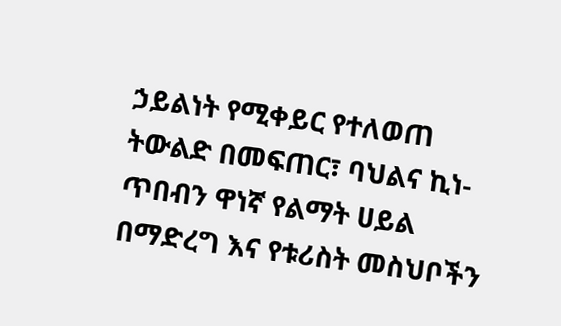ኃይልነት የሚቀይር የተለወጠ ትውልድ በመፍጠር፣ ባህልና ኪነ-ጥበብን ዋነኛ የልማት ሀይል በማድረግ እና የቱሪስት መስህቦችን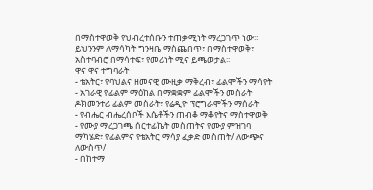በማስተዋወቅ የህብረተሰቡን ተጠቃሚነት ማረጋገጥ ነው፡፡ ይህንንም ለማሳካት ግንዛቤ ማስጨበጥ፣ በማስተዋወቅ፣ አስተባብሮ በማሳተፍ፣ የመሪነት ሚና ይጫወታል፡፡
ዋና ዋና ተግባራት
- ቴአትር፣ የባህልና ዘመናዊ ሙዚቃ ማቅረብ፣ ፊልሞችን ማሳየት
- አገራዊ የፊልም ማዕከል በማቋቋም ፊልሞችን መስራት ዶክመንተሪ ፊልም መስራት፣ የሬዲዮ ፕሮግራሞችን ማሰራት
- የብሔር ብሔረሰቦች እሴቶችን ጠብቆ ማቆየትና ማስተዋወቅ
- የሙያ ማረጋገጫ ሰርተፊኬት መስጠትና የሙያ ምዝገባ ማካሄድ፣ የፊልምና የቴአትር ማሳያ ፈቃድ መስጠት/ ለውጭና ለውስጥ/
- በከተማ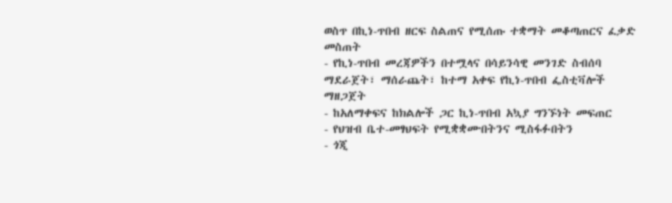ወስጥ በኪነ-ጥበብ ዘርፍ ስልጠና የሚሰጡ ተቋማት መቆጣጠርና ፈቃድ መስጠት
- የኪነ-ጥበብ መረጃዎችን በተሟላና በሳይንሳዊ መንገድ ስብሰባ ማደራጀት፣ ማሰራጨት፣ ከተማ አቀፍ የኪነ-ጥበብ ፌስቲቫሎች ማዘጋጀት
- ከአለማቀፍና ከክልሎች ጋር ኪነ-ጥበብ አኳያ ግንኙነት መፍጠር
- የህዝብ ቤተ-መፃህፍት የሚቋቋሙበትንና ሚስፋፉበትን
- ጎጂ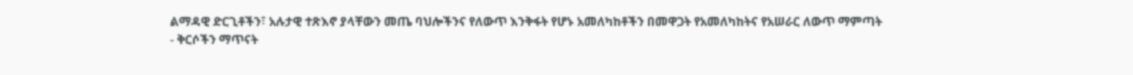ልማዳዊ ድርጊቶችን፣ አሉታዊ ተጽእኖ ያላቸውን መጤ ባህሎችንና የለውጥ እንቅፋት የሆኑ አመለካከቶችን በመዋጋት የአመለካከትና የአሠራር ለውጥ ማምጣት
- ቅርሶችን ማጥናት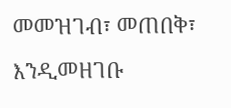መመዝገብ፣ መጠበቅ፣ እንዲመዘገቡ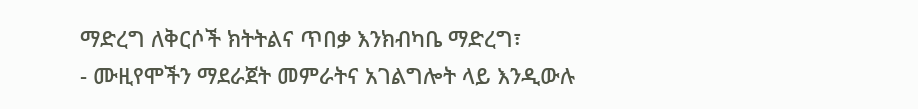ማድረግ ለቅርሶች ክትትልና ጥበቃ እንክብካቤ ማድረግ፣
- ሙዚየሞችን ማደራጀት መምራትና አገልግሎት ላይ እንዲውሉ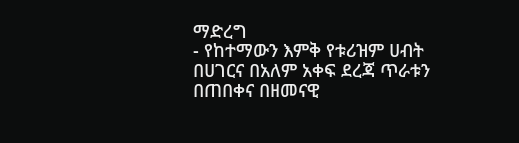ማድረግ
- የከተማውን እምቅ የቱሪዝም ሀብት በሀገርና በአለም አቀፍ ደረጃ ጥራቱን በጠበቀና በዘመናዊ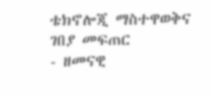ቴክኖሎጂ ማስተዋወቅና ገበያ መፍጠር
- ዘመናዊ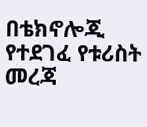በቴክኖሎጂ የተደገፈ የቱሪስት መረጃ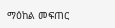ማዕከል መፍጠር